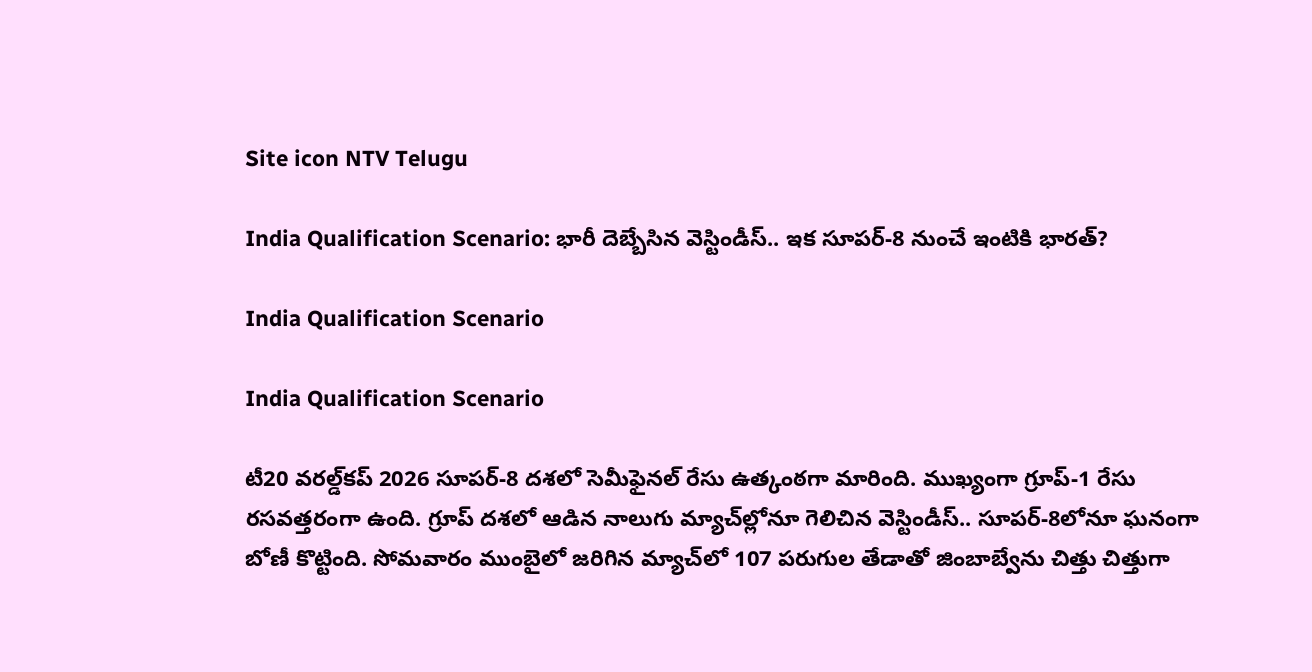Site icon NTV Telugu

India Qualification Scenario: భారీ దెబ్బేసిన వెస్టిండీస్‌.. ఇక సూపర్-8 నుంచే ఇంటికి భారత్?

India Qualification Scenario

India Qualification Scenario

టీ20 వరల్డ్‌కప్ 2026 సూపర్-8 దశలో సెమీఫైనల్ రేసు ఉత్కంఠగా మారింది. ముఖ్యంగా గ్రూప్-1 రేసు రసవత్తరంగా ఉంది. గ్రూప్‌ దశలో ఆడిన నాలుగు మ్యాచ్‌ల్లోనూ గెలిచిన వెస్టిండీస్‌.. సూపర్‌-8లోనూ ఘనంగా బోణీ కొట్టింది. సోమవారం ముంబైలో జరిగిన మ్యాచ్‌లో 107 పరుగుల తేడాతో జింబాబ్వేను చిత్తు చిత్తుగా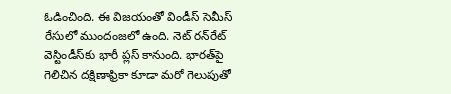ఓడించింది. ఈ విజయంతో విండీస్ సెమీస్ రేసులో ముందంజలో ఉంది. నెట్ రన్‌రేట్ వెస్టిండీస్‌కు భారీ ప్లస్ కానుంది. భారత్‌పై గెలిచిన దక్షిణాఫ్రికా కూడా మరో గెలుపుతో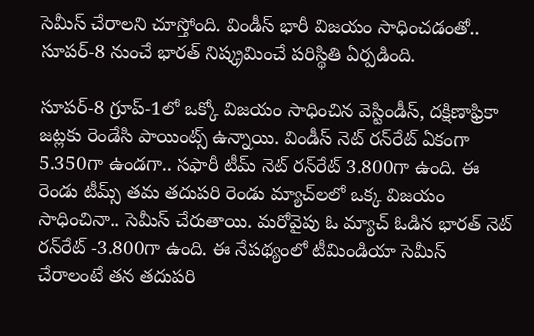సెమీస్ చేరాలని చూస్తోంది. విండీస్ భారీ విజయం సాధించడంతో.. సూపర్-8 నుంచే భారత్ నిష్క్రమించే పరిస్థితి ఏర్పడింది.

సూపర్-8 గ్రూప్-1లో ఒక్కో విజయం సాధించిన వెస్టిండీస్‌, దక్షిణాఫ్రికా జట్లకు రెండేసి పాయింట్స్ ఉన్నాయి. విండీస్ నెట్ రన్‌రేట్ ఏకంగా 5.350గా ఉండగా.. సఫారీ టీమ్ నెట్ రన్‌రేట్ 3.800గా ఉంది. ఈ రెండు టీమ్స్ తమ తదుపరి రెండు మ్యాచ్‌లలో ఒక్క విజయం సాధించినా.. సెమీస్ చేరుతాయి. మరోవైపు ఓ మ్యాచ్ ఓడిన భారత్ నెట్ రన్‌రేట్ -3.800గా ఉంది. ఈ నేపథ్యంలో టీమిండియా సెమీస్ చేరాలంటే తన తదుపరి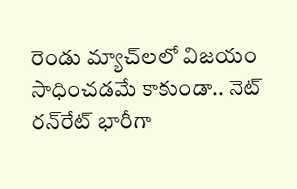రెండు మ్యాచ్‌లలో విజయం సాధించడమే కాకుండా.. నెట్ రన్‌రేట్ భారీగా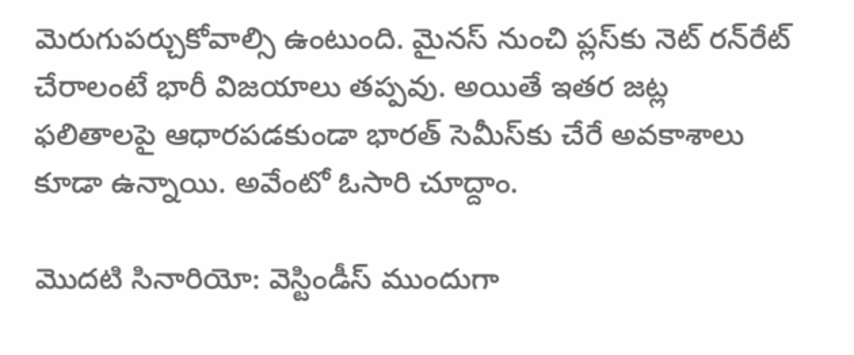మెరుగుపర్చుకోవాల్సి ఉంటుంది. మైనస్ నుంచి ప్లస్‌కు నెట్ రన్‌రేట్ చేరాలంటే భారీ విజయాలు తప్పవు. అయితే ఇతర జట్ల ఫలితాలపై ఆధారపడకుండా భారత్ సెమీస్‌కు చేరే అవకాశాలు కూడా ఉన్నాయి. అవేంటో ఓసారి చూద్దాం.

మొదటి సినారియో: వెస్టిండీస్‌ ముందుగా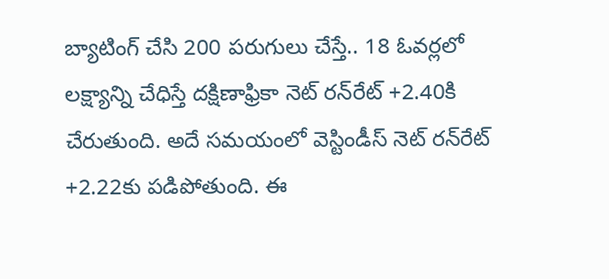బ్యాటింగ్ చేసి 200 పరుగులు చేస్తే.. 18 ఓవర్లలో లక్ష్యాన్ని చేధిస్తే దక్షిణాఫ్రికా నెట్ రన్‌రేట్ +2.40కి చేరుతుంది. అదే సమయంలో వెస్టిండీస్ నెట్ రన్‌రేట్ +2.22కు పడిపోతుంది. ఈ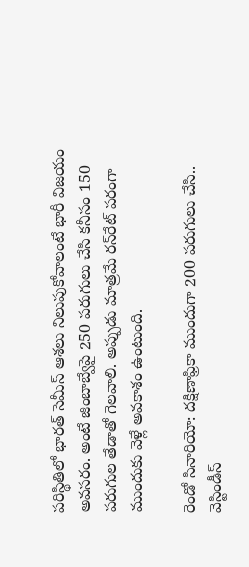పరిస్థితిలో భారత్ సెమీస్ ఆశలు నిలుపుకోవాలంటే భారీ విజయం అవసరం. అంటే జింబాబ్వేపై 250 పరుగులు చేసి కనీసం 150 పరుగుల తేడాతో గెలవాలి. అప్పుడు మాత్రమే రన్‌రేట్ పరంగా ముందుకు వెళ్లే అవకాశం ఉంటుంది.

రెండో సినారియో: దక్షిణాఫ్రికా ముందుగా 200 పరుగులు చేసి.. వెస్టిండీస్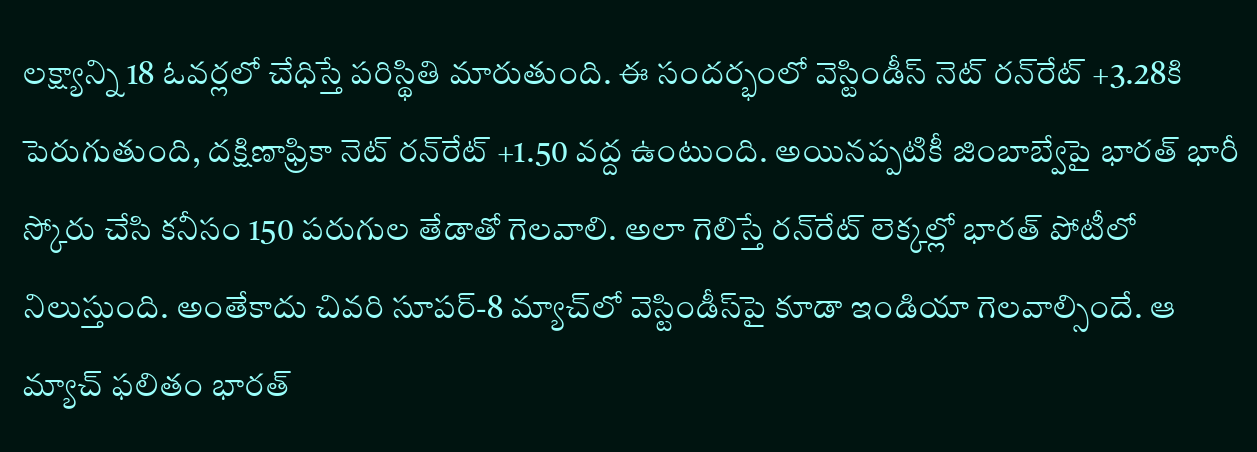లక్ష్యాన్ని 18 ఓవర్లలో చేధిస్తే పరిస్థితి మారుతుంది. ఈ సందర్భంలో వెస్టిండీస్ నెట్ రన్‌రేట్ +3.28కి పెరుగుతుంది, దక్షిణాఫ్రికా నెట్ రన్‌రేట్ +1.50 వద్ద ఉంటుంది. అయినప్పటికీ జింబాబ్వేపై భారత్‌ భారీ స్కోరు చేసి కనీసం 150 పరుగుల తేడాతో గెలవాలి. అలా గెలిస్తే రన్‌రేట్ లెక్కల్లో భారత్ పోటీలో నిలుస్తుంది. అంతేకాదు చివరి సూపర్-8 మ్యాచ్‌లో వెస్టిండీస్‌పై కూడా ఇండియా గెలవాల్సిందే. ఆ మ్యాచ్ ఫలితం భారత్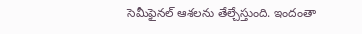సెమీఫైనల్ ఆశలను తేల్చేస్తుంది. ఇందంతా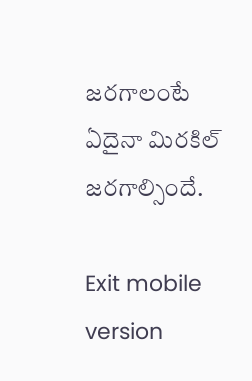జరగాలంటే ఏదైనా మిరకిల్ జరగాల్సిందే.

Exit mobile version